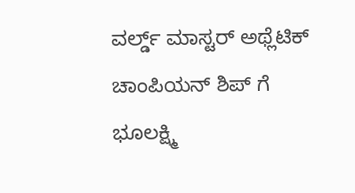ವರ್ಲ್ಡ್ ಮಾಸ್ಟರ್ ಅಥ್ಲೆಟಿಕ್ ಚಾಂಪಿಯನ್ ಶಿಪ್ ಗೆ ಭೂಲಕ್ಷ್ಮಿ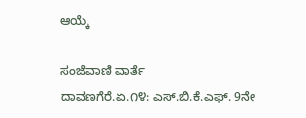ಆಯ್ಕೆ

ಸಂಜೆವಾಣಿ ವಾರ್ತೆ
ದಾವಣಗೆರೆ.ಏ.೧೪: ಎಸ್.ಬಿ.ಕೆ.ಎಫ್. 9ನೇ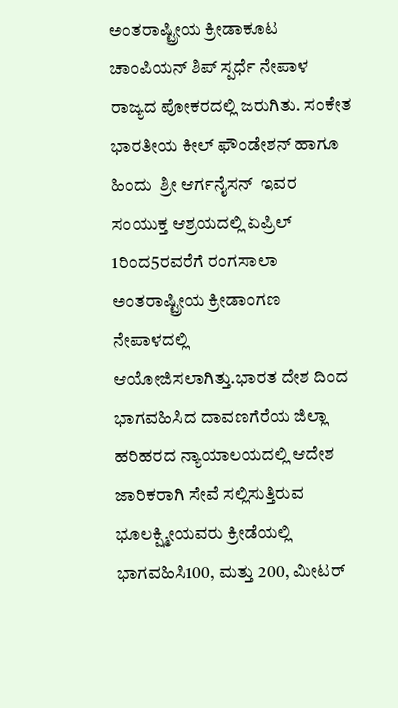ಅಂತರಾಷ್ಟ್ರೀಯ ಕ್ರೀಡಾಕೂಟ ಚಾಂಪಿಯನ್ ಶಿಪ್ ಸ್ಪರ್ಧೆ ನೇಪಾಳ ರಾಜ್ಯದ ಪೋಕರದಲ್ಲಿ ಜರುಗಿತು. ಸಂಕೇತ  ಭಾರತೀಯ ಕೀಲ್ ಫೌಂಡೇಶನ್ ಹಾಗೂ ಹಿಂದು  ಶ್ರೀ ಆರ್ಗನೈಸನ್  ಇವರ ಸಂಯುಕ್ತ ಆಶ್ರಯದಲ್ಲಿ ಏಪ್ರಿಲ್ 1ರಿಂದ5ರವರೆಗೆ ರಂಗಸಾಲಾ ಅಂತರಾಷ್ಟ್ರೀಯ ಕ್ರೀಡಾಂಗಣ ನೇಪಾಳದಲ್ಲಿ ಆಯೋಜಿಸಲಾಗಿತ್ತು.ಭಾರತ ದೇಶ ದಿಂದ ಭಾಗವಹಿಸಿದ ದಾವಣಗೆರೆಯ ಜಿಲ್ಲಾ ಹರಿಹರದ ನ್ಯಾಯಾಲಯದಲ್ಲಿ ಆದೇಶ ಜಾರಿಕರಾಗಿ ಸೇವೆ ಸಲ್ಲಿಸುತ್ತಿರುವ ಭೂಲಕ್ಷ್ಮೀಯವರು ಕ್ರೀಡೆಯಲ್ಲಿ ಭಾಗವಹಿಸಿ100, ಮತ್ತು 200, ಮೀಟರ್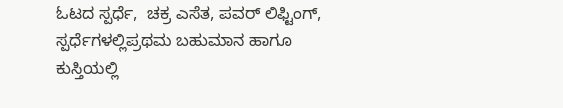ಓಟದ ಸ್ಪರ್ಧೆ,  ಚಕ್ರ ಎಸೆತ, ಪವರ್ ಲಿಫ್ಟಿಂಗ್, ಸ್ಪರ್ಧೆಗಳಲ್ಲಿಪ್ರಥಮ ಬಹುಮಾನ ಹಾಗೂ ಕುಸ್ತಿಯಲ್ಲಿ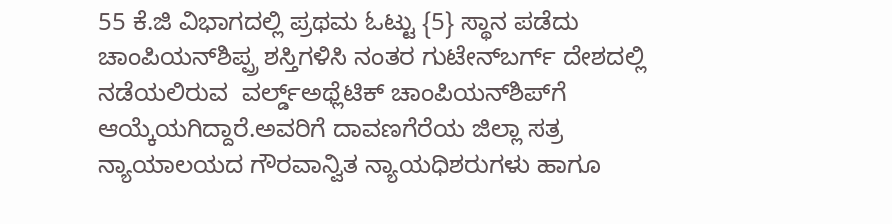55 ಕೆ.ಜಿ ವಿಭಾಗದಲ್ಲಿ ಪ್ರಥಮ ಓಟ್ಟು {5} ಸ್ಥಾನ ಪಡೆದು  ಚಾಂಪಿಯನ್‌ಶಿಪ್ಪ್ರ ಶಸ್ತಿಗಳಿಸಿ ನಂತರ ಗುಟೇನ್‌ಬರ್ಗ್‌ ದೇಶದಲ್ಲಿ ನಡೆಯಲಿರುವ  ವರ್ಲ್ಡ್ಅಥ್ಲೆಟಿಕ್ ಚಾಂಪಿಯನ್‌ಶಿಪ್‌ಗೆ ಆಯ್ಕೆಯಗಿದ್ದಾರೆ.ಅವರಿಗೆ ದಾವಣಗೆರೆಯ ಜಿಲ್ಲಾ ಸತ್ರ ನ್ಯಾಯಾಲಯದ ಗೌರವಾನ್ವಿತ ನ್ಯಾಯಧಿಶರುಗಳು ಹಾಗೂ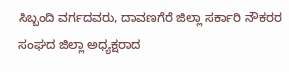ಸಿಬ್ಬಂದಿ ವರ್ಗದವರು, ದಾವಣಗೆರೆ ಜಿಲ್ಲಾ ಸರ್ಕಾರಿ ನೌಕರರ ಸಂಘದ ಜಿಲ್ಲಾ ಅಧ್ಯಕ್ಷರಾದ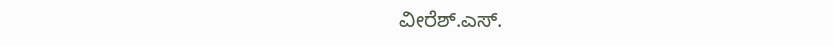ವೀರೆಶ್‌.ಎಸ್.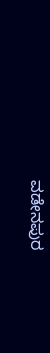ವಡೇನಪುರ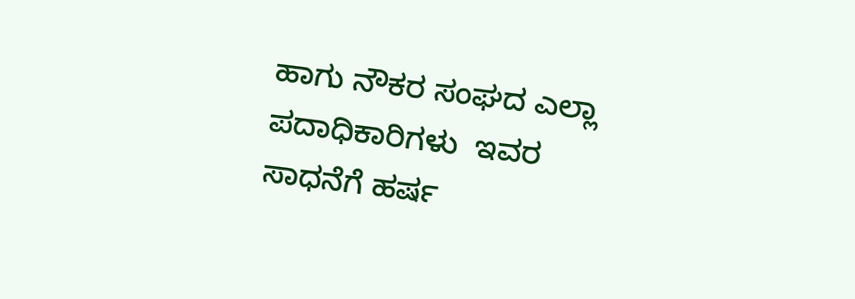ಹಾಗು ನೌಕರ ಸಂಘದ ಎಲ್ಲಾ ಪದಾಧಿಕಾರಿಗಳು  ಇವರ ಸಾಧನೆಗೆ ಹರ್ಷ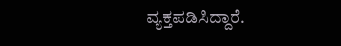ವ್ಯಕ್ತಪಡಿಸಿದ್ದಾರೆ.